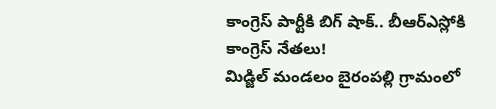కాంగ్రెస్ పార్టీకి బిగ్ షాక్.. బీఆర్ఎస్లోకి కాంగ్రెస్ నేతలు!
మిడ్జిల్ మండలం బైరంపల్లి గ్రామంలో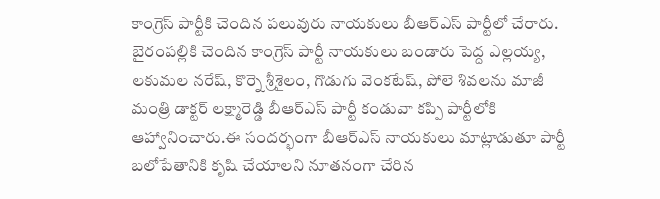కాంగ్రెస్ పార్టీకి చెందిన పలువురు నాయకులు బీఆర్ఎస్ పార్టీలో చేరారు. బైరంపల్లికి చెందిన కాంగ్రెస్ పార్టీ నాయకులు బండారు పెద్ద ఎల్లయ్య, లకుమల నరేష్, కొర్నె శ్రీశైలం, గొడుగు వెంకటేష్, పోలె శివలను మాజీ మంత్రి డాక్టర్ లక్ష్మారెడ్డి బీఆర్ఎస్ పార్టీ కండువా కప్పి పార్టీలోకి ఆహ్వానించారు.ఈ సందర్భంగా బీఆర్ఎస్ నాయకులు మాట్లాడుతూ పార్టీ బలోపేతానికి కృషి చేయాలని నూతనంగా చేరిన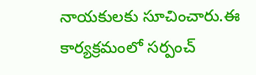నాయకులకు సూచించారు.ఈ కార్యక్రమంలో సర్పంచ్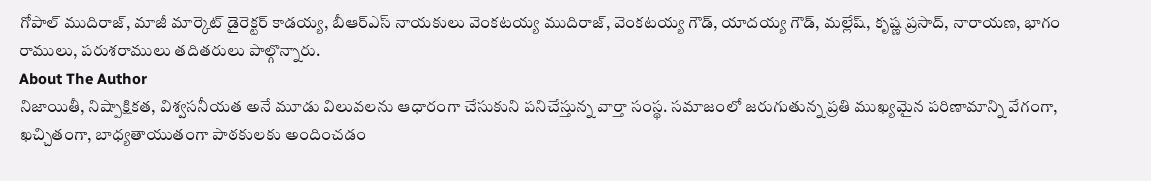గోపాల్ ముదిరాజ్, మాజీ మార్కెట్ డైరెక్టర్ కాడయ్య, బీఆర్ఎస్ నాయకులు వెంకటయ్య ముదిరాజ్, వెంకటయ్య గౌడ్, యాదయ్య గౌడ్, మల్లేష్, కృష్ణ ప్రసాద్, నారాయణ, భాగం రాములు, పరుశరాములు తదితరులు పాల్గొన్నారు.
About The Author
నిజాయితీ, నిష్పాక్షికత, విశ్వసనీయత అనే మూడు విలువలను ఆధారంగా చేసుకుని పనిచేస్తున్న వార్తా సంస్థ. సమాజంలో జరుగుతున్న ప్రతి ముఖ్యమైన పరిణామాన్ని వేగంగా, ఖచ్చితంగా, బాధ్యతాయుతంగా పాఠకులకు అందించడం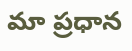మా ప్రధాన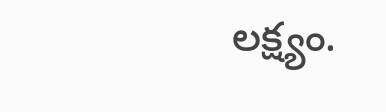లక్ష్యం.